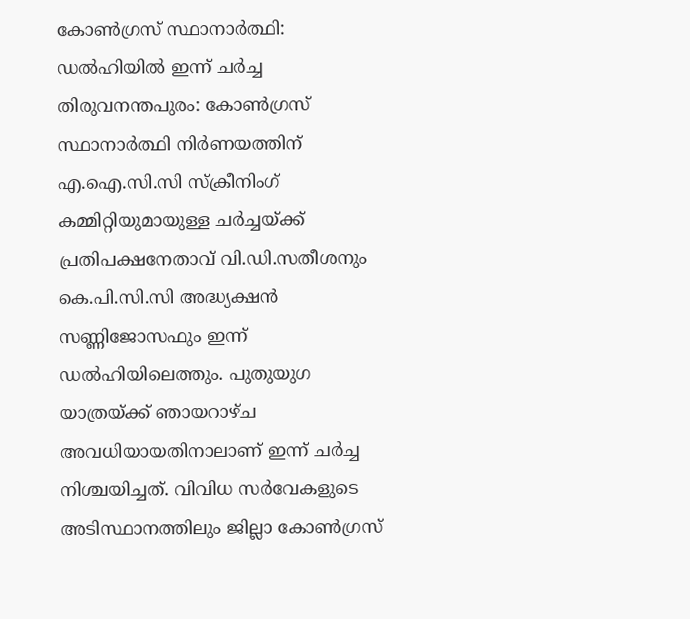കോൺഗ്രസ് സ്ഥാനാർത്ഥി: ഡൽഹിയിൽ ഇന്ന് ചർച്ച
തിരുവനന്തപുരം: കോൺഗ്രസ് സ്ഥാനാർത്ഥി നിർണയത്തിന് എ.ഐ.സി.സി സ്ക്രീനിംഗ് കമ്മിറ്റിയുമായുള്ള ചർച്ചയ്ക്ക് പ്രതിപക്ഷനേതാവ് വി.ഡി.സതീശനും കെ.പി.സി.സി അദ്ധ്യക്ഷൻ സണ്ണിജോസഫും ഇന്ന് ഡൽഹിയിലെത്തും. പുതുയുഗ യാത്രയ്ക്ക് ഞായറാഴ്ച അവധിയായതിനാലാണ് ഇന്ന് ചർച്ച നിശ്ചയിച്ചത്. വിവിധ സർവേകളുടെ അടിസ്ഥാനത്തിലും ജില്ലാ കോൺഗ്രസ്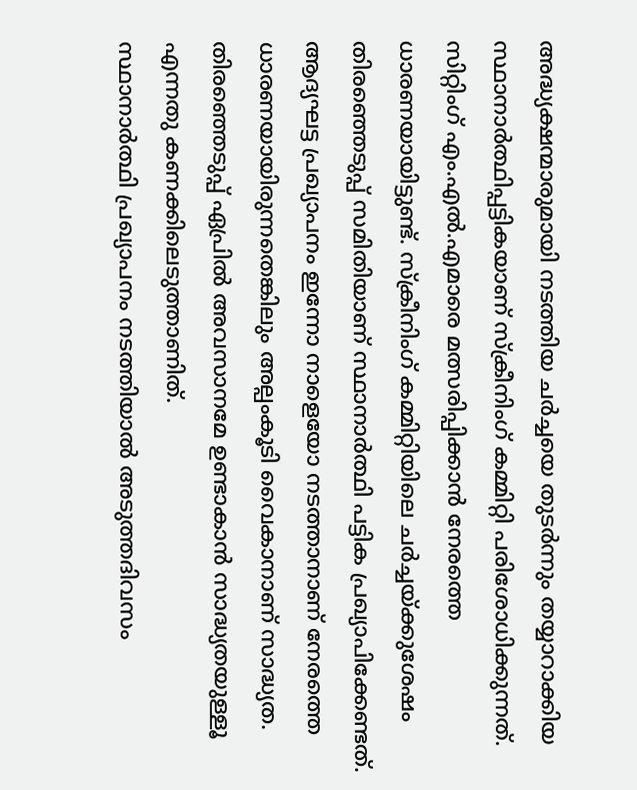അദ്ധ്യക്ഷന്മാരുമായി നടത്തിയ ചർച്ചയെ തുടർന്നും തയ്യാറാക്കിയ സ്ഥാനാർത്ഥിപ്പട്ടികയാണ് സ്ക്രീനിംഗ് കമ്മിറ്റി പരിശോധിക്കുന്നത്.
സിറ്റിംഗ് എം.എൽ.എമാരെ മത്സരിപ്പിക്കാൻ നേരത്തെ ധാരണയായിട്ടുണ്ട്. സ്ക്രീനിംഗ് കമ്മിറ്റിയിലെ ചർച്ചയ്ക്കുശേഷം തിരഞ്ഞെടുപ്പ് സമിതിയാണ് സ്ഥാനാർത്ഥി പട്ടിക പ്രഖ്യാപിക്കേണ്ടത്. ആദ്യഘട്ട പ്രഖ്യാപനം ഇന്നോ നാളെയോ നടത്താനാണ് നേരത്തെ ധാരണയായിരുന്നതെങ്കിലും അല്പംകൂടി വൈകാനാണ് സാദ്ധ്യത. തിരഞ്ഞെടുപ്പ് ഏപ്രിൽ അവസാനമേ ഉണ്ടാകാൻ സാദ്ധ്യതയുള്ളൂ എന്നതു കണക്കിലെടുത്താണിത്.
സ്ഥാനാർത്ഥി പ്രഖ്യാപനം നടത്തിയാൽ അടുത്തദിവസം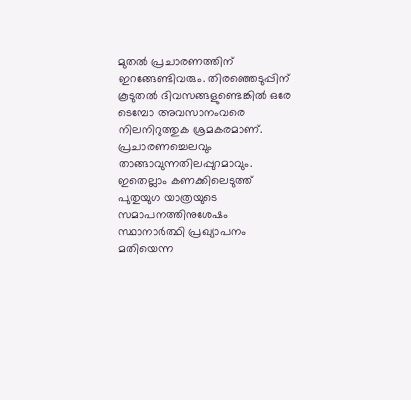മുതൽ പ്രചാരണത്തിന് ഇറങ്ങേണ്ടിവരും. തിരഞ്ഞെടുപ്പിന് കൂടുതൽ ദിവസങ്ങളുണ്ടെങ്കിൽ ഒരേ ടെമ്പോ അവസാനംവരെ നിലനിറുത്തുക ശ്രമകരമാണ്. പ്രചാരണച്ചെലവും താങ്ങാവുന്നതിലപ്പുറമാവും. ഇതെല്ലാം കണക്കിലെടുത്ത് പുതുയുഗ യാത്രയുടെ സമാപനത്തിനുശേഷം സ്ഥാനാർത്ഥി പ്രഖ്യാപനം മതിയെന്ന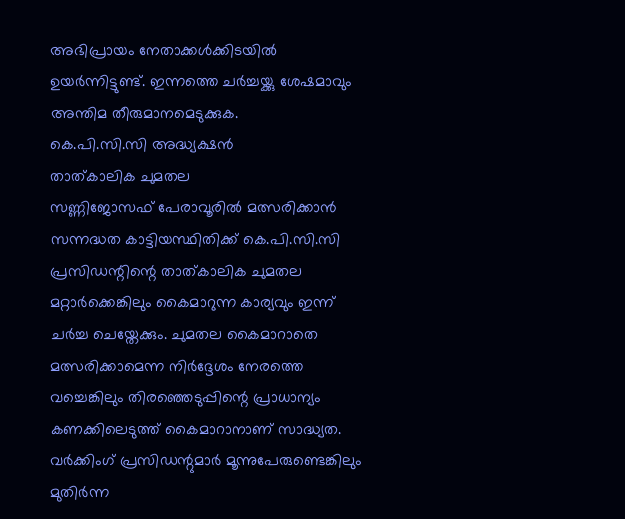അഭിപ്രായം നേതാക്കൾക്കിടയിൽ ഉയർന്നിട്ടുണ്ട്. ഇന്നത്തെ ചർച്ചയ്ക്കു ശേഷമാവും അന്തിമ തീരുമാനമെടുക്കുക.
കെ.പി.സി.സി അദ്ധ്യക്ഷൻ
താത്കാലിക ചുമതല
സണ്ണിജോസഫ് പേരാവൂരിൽ മത്സരിക്കാൻ സന്നദ്ധത കാട്ടിയസ്ഥിതിക്ക് കെ.പി.സി.സി പ്രസിഡന്റിന്റെ താത്കാലിക ചുമതല മറ്റാർക്കെങ്കിലും കൈമാറുന്ന കാര്യവും ഇന്ന് ചർച്ച ചെയ്തേക്കും. ചുമതല കൈമാറാതെ മത്സരിക്കാമെന്ന നിർദ്ദേശം നേരത്തെ വച്ചെങ്കിലും തിരഞ്ഞെടുപ്പിന്റെ പ്രാധാന്യം കണക്കിലെടുത്ത് കൈമാറാനാണ് സാദ്ധ്യത.
വർക്കിംഗ് പ്രസിഡന്റുമാർ മൂന്നുപേരുണ്ടെങ്കിലും മുതിർന്ന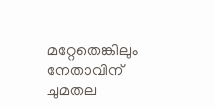മറ്റേതെങ്കിലും നേതാവിന് ചുമതല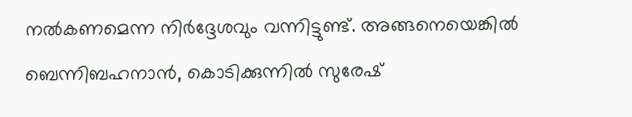നൽകണമെന്ന നിർദ്ദേശവും വന്നിട്ടുണ്ട്. അങ്ങനെയെങ്കിൽ ബെന്നിബഹനാൻ, കൊടിക്കുന്നിൽ സുരേഷ്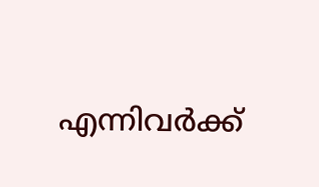എന്നിവർക്ക്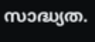സാദ്ധ്യത.